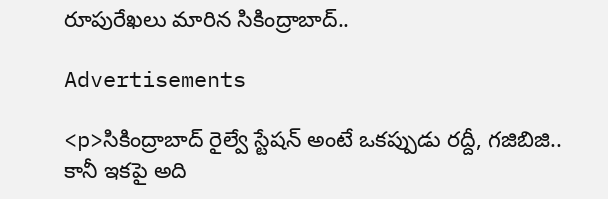రూపురేఖలు మారిన సికింద్రాబాద్..

Advertisements

<p>సికింద్రాబాద్ రైల్వే స్టేషన్ అంటే ఒకప్పుడు రద్దీ, గజిబిజి.. కానీ ఇకపై అది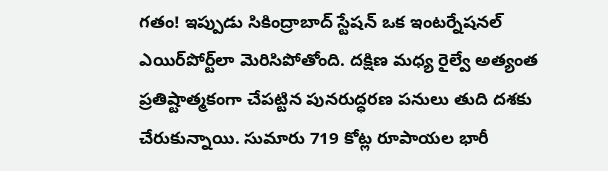గతం! ఇప్పుడు సికింద్రాబాద్ స్టేషన్ ఒక ఇంటర్నేషనల్ ఎయిర్‌పోర్ట్‌లా మెరిసిపోతోంది. దక్షిణ మధ్య రైల్వే అత్యంత ప్రతిష్టాత్మకంగా చేపట్టిన పునరుద్ధరణ పనులు తుది దశకు చేరుకున్నాయి. సుమారు 719 కోట్ల రూపాయల భారీ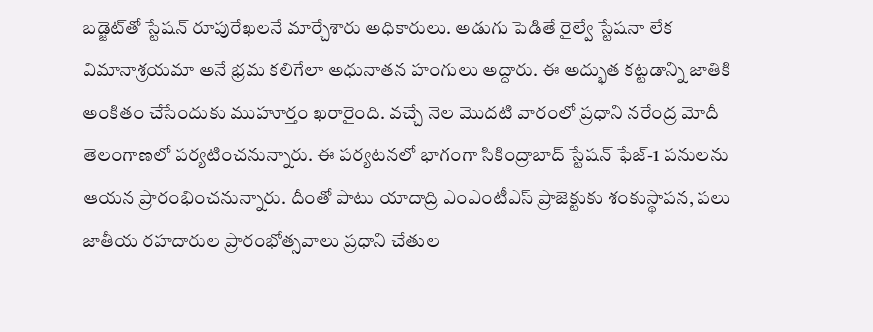బడ్జెట్‌తో స్టేషన్ రూపురేఖలనే మార్చేశారు అధికారులు. అడుగు పెడితే రైల్వే స్టేషనా లేక విమానాశ్రయమా అనే భ్రమ కలిగేలా అధునాతన హంగులు అద్దారు. ఈ అద్భుత కట్టడాన్ని జాతికి అంకితం చేసేందుకు ముహూర్తం ఖరారైంది. వచ్చే నెల మొదటి వారంలో ప్రధాని నరేంద్ర మోదీ తెలంగాణలో పర్యటించనున్నారు. ఈ పర్యటనలో భాగంగా సికింద్రాబాద్ స్టేషన్ ఫేజ్-1 పనులను ఆయన ప్రారంభించనున్నారు. దీంతో పాటు యాదాద్రి ఎంఎంటీఎస్ ప్రాజెక్టుకు శంకుస్థాపన, పలు జాతీయ రహదారుల ప్రారంభోత్సవాలు ప్రధాని చేతుల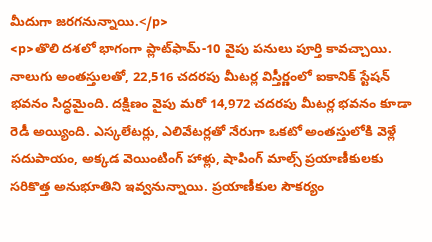మీదుగా జరగనున్నాయి.</p>
<p>తొలి దశలో భాగంగా ప్లాట్‌ఫామ్-10 వైపు పనులు పూర్తి కావచ్చాయి. నాలుగు అంతస్తులతో, 22,516 చదరపు మీటర్ల విస్తీర్ణంలో ఐకానిక్ స్టేషన్ భవనం సిద్ధమైంది. దక్షిణం వైపు మరో 14,972 చదరపు మీటర్ల భవనం కూడా రెడీ అయ్యింది. ఎస్కలేటర్లు, ఎలివేటర్లతో నేరుగా ఒకటో అంతస్తులోకి వెళ్లే సదుపాయం, అక్కడ వెయింటింగ్ హాళ్లు, షాపింగ్ మాల్స్ ప్రయాణీకులకు సరికొత్త అనుభూతిని ఇవ్వనున్నాయి. ప్రయాణీకుల సౌకర్యం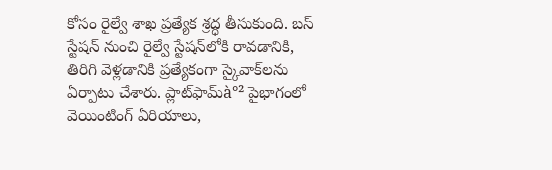కోసం రైల్వే శాఖ ప్రత్యేక శ్రద్ధ తీసుకుంది. బస్ స్టేషన్ నుంచి రైల్వే స్టేషన్‌లోకి రావడానికి, తిరిగి వెళ్లడానికి ప్రత్యేకంగా స్కైవాక్‌లను ఏర్పాటు చేశారు. ప్లాట్‌ఫామ్‌à°² పైభాగంలో వెయింటింగ్ ఏరియాలు,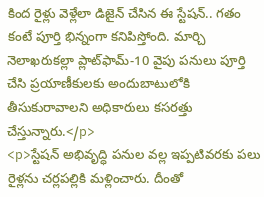కింద రైళ్లు వెళ్లేలా డిజైన్ చేసిన ఈ స్టేషన్.. గతం కంటే పూర్తి భిన్నంగా కనిపిస్తోంది. మార్చి నెలాఖరుకల్లా ప్లాట్‌ఫామ్-10 వైపు పనులు పూర్తి చేసి ప్రయాణీకులకు అందుబాటులోకి తీసుకురావాలని అధికారులు కసరత్తు చేస్తున్నారు.</p>
<p>స్టేషన్ అభివృద్ధి పనుల వల్ల ఇప్పటివరకు పలు రైళ్లను చర్లపల్లికి మళ్లించారు. దీంతో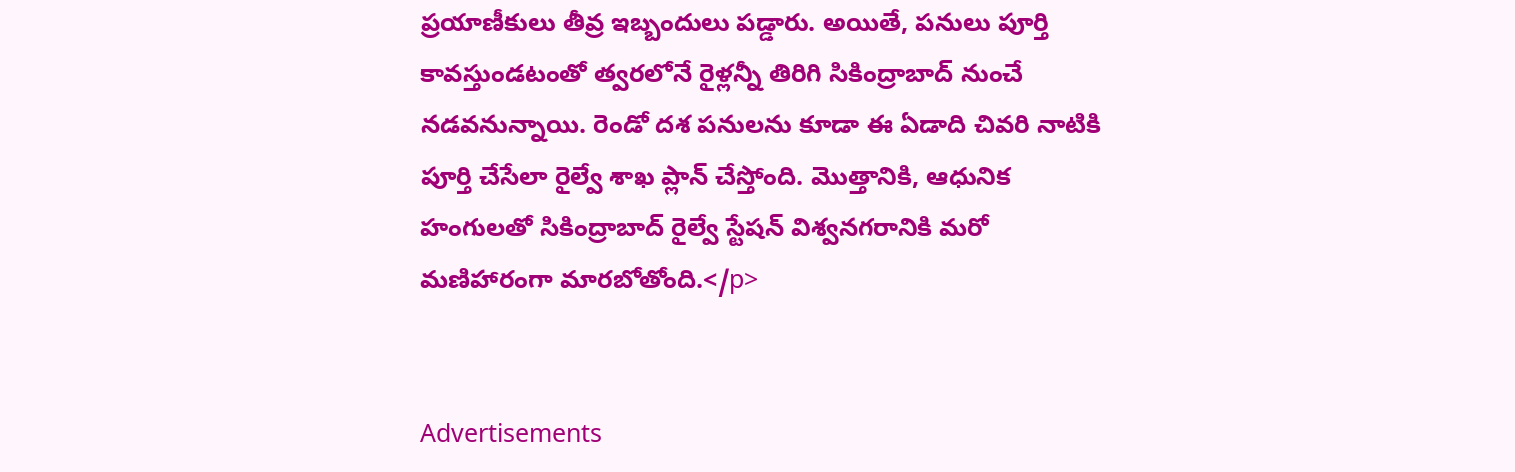ప్రయాణీకులు తీవ్ర ఇబ్బందులు పడ్డారు. అయితే, పనులు పూర్తి కావస్తుండటంతో త్వరలోనే రైళ్లన్నీ తిరిగి సికింద్రాబాద్ నుంచే నడవనున్నాయి. రెండో దశ పనులను కూడా ఈ ఏడాది చివరి నాటికి పూర్తి చేసేలా రైల్వే శాఖ ప్లాన్ చేస్తోంది. మొత్తానికి, ఆధునిక హంగులతో సికింద్రాబాద్ రైల్వే స్టేషన్ విశ్వనగరానికి మరో మణిహారంగా మారబోతోంది.</p>


Advertisements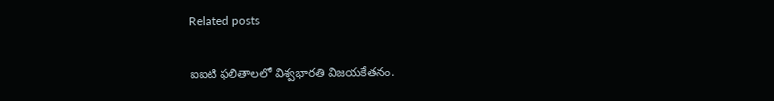Related posts

ఐఐటి ఫలితాలలో విశ్వభారతి విజయకేతనం.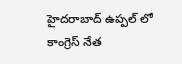హైదరాబాద్ ఉప్పల్ లో కాంగ్రెస్ నేత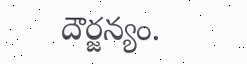దౌర్జన్యం.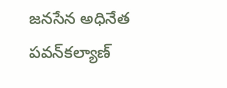జనసేన అధినేత పవన్‌కల్యాణ్‌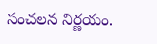సంచలన నిర్ణయం.